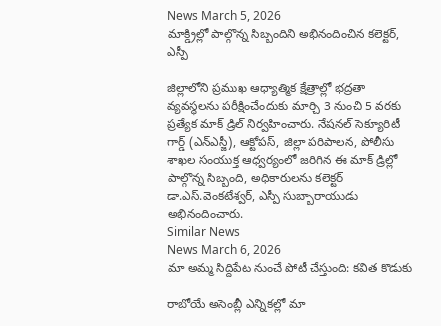News March 5, 2026
మాక్డ్రిల్లో పాల్గొన్న సిబ్బందిని అభినందించిన కలెక్టర్, ఎస్పీ

జిల్లాలోని ప్రముఖ ఆధ్యాత్మిక క్షేత్రాల్లో భద్రతా వ్యవస్థలను పరీక్షించేందుకు మార్చి 3 నుంచి 5 వరకు ప్రత్యేక మాక్ డ్రిల్ నిర్వహించారు. నేషనల్ సెక్యూరిటీ గార్డ్ (ఎన్ఎస్జీ), ఆక్టోపస్, జిల్లా పరిపాలన, పోలీసు శాఖల సంయుక్త ఆధ్వర్యంలో జరిగిన ఈ మాక్ డ్రిల్లో పాల్గొన్న సిబ్బంది, అధికారులను కలెక్టర్ డా.ఎస్.వెంకటేశ్వర్, ఎస్పీ సుబ్బారాయుడు అభినందించారు.
Similar News
News March 6, 2026
మా అమ్మ సిద్దిపేట నుంచే పోటీ చేస్తుంది: కవిత కొడుకు

రాబోయే అసెంబ్లీ ఎన్నికల్లో మా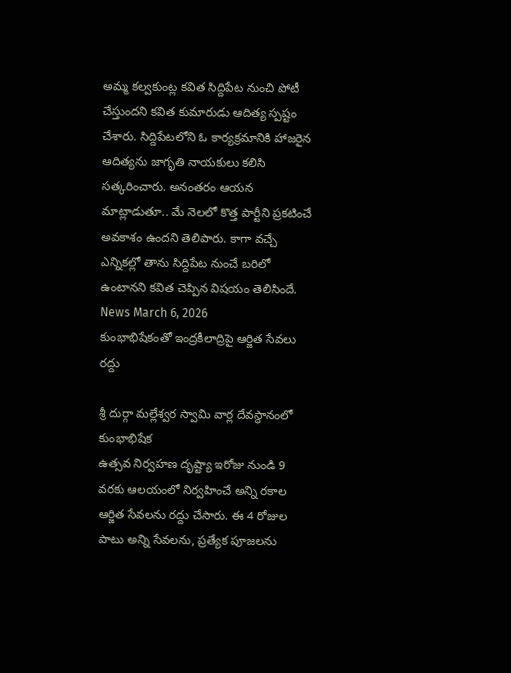అమ్మ కల్వకుంట్ల కవిత సిద్దిపేట నుంచి పోటీ చేస్తుందని కవిత కుమారుడు ఆదిత్య స్పష్టం చేశారు. సిద్దిపేటలోని ఓ కార్యక్రమానికి హాజరైన ఆదిత్యను జాగృతి నాయకులు కలిసి సత్కరించారు. అనంతరం ఆయన మాట్లాడుతూ.. మే నెలలో కొత్త పార్టీని ప్రకటించే అవకాశం ఉందని తెలిపారు. కాగా వచ్చే ఎన్నికల్లో తాను సిద్దిపేట నుంచే బరిలో ఉంటానని కవిత చెప్పిన విషయం తెలిసిందే.
News March 6, 2026
కుంభాభిషేకంతో ఇంద్రకీలాద్రిపై ఆర్జిత సేవలు రద్దు

శ్రీ దుర్గా మల్లేశ్వర స్వామి వార్ల దేవస్థానంలో కుంభాభిషేక
ఉత్సవ నిర్వహణ దృష్ట్యా ఇరోజు నుండి 9 వరకు ఆలయంలో నిర్వహించే అన్ని రకాల ఆర్జిత సేవలను రద్దు చేసారు. ఈ 4 రోజుల పాటు అన్ని సేవలను, ప్రత్యేక పూజలను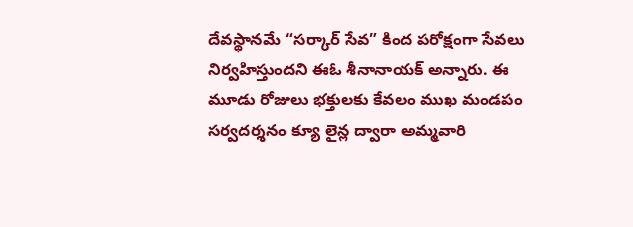దేవస్థానమే “సర్కార్ సేవ” కింద పరోక్షంగా సేవలు నిర్వహిస్తుందని ఈఓ శీనానాయక్ అన్నారు. ఈ మూడు రోజులు భక్తులకు కేవలం ముఖ మండపం సర్వదర్శనం క్యూ లైన్ల ద్వారా అమ్మవారి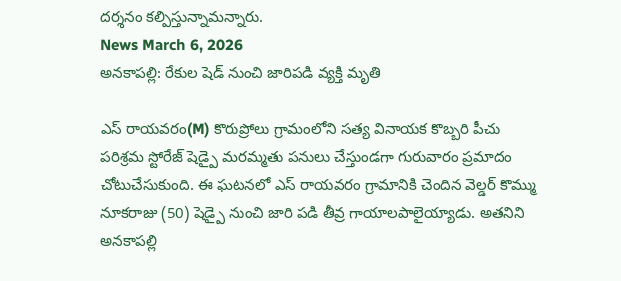దర్శనం కల్పిస్తున్నామన్నారు.
News March 6, 2026
అనకాపల్లి: రేకుల షెడ్ నుంచి జారిపడి వ్యక్తి మృతి

ఎస్ రాయవరం(M) కొరుప్రోలు గ్రామంలోని సత్య వినాయక కొబ్బరి పీచు పరిశ్రమ స్టోరేజ్ షెడ్పై మరమ్మతు పనులు చేస్తుండగా గురువారం ప్రమాదం చోటుచేసుకుంది. ఈ ఘటనలో ఎస్ రాయవరం గ్రామానికి చెందిన వెల్డర్ కొమ్ము నూకరాజు (50) షెడ్పై నుంచి జారి పడి తీవ్ర గాయాలపాలైయ్యాడు. అతనిని అనకాపల్లి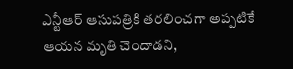ఎన్టీఆర్ ఆసుపత్రికి తరలించగా అప్పటికే ఆయన మృతి చెందాడని,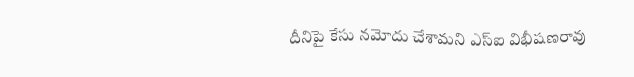దీనిపై కేసు నమోదు చేశామని ఎస్ఐ విభీషణరావు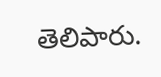తెలిపారు.